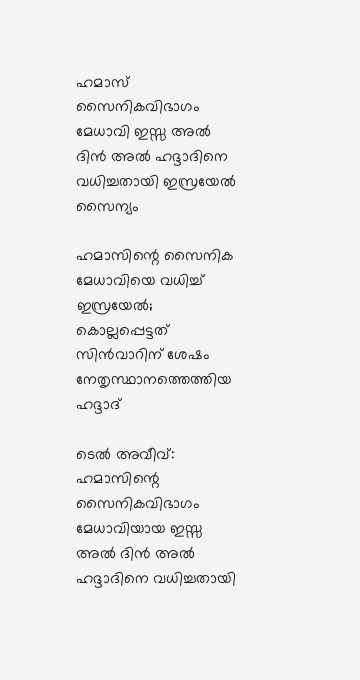ഹമാസ് സൈനികവിഭാഗം മേധാവി ഇസ്സ അൽ ദിൻ അൽ ഹദ്ദാദിനെ വധിച്ചതായി ഇസ്രയേൽ സൈന്യം

ഹമാസിന്റെ സൈനിക മേധാവിയെ വധിച്ച് ഇസ്രയേൽ; കൊല്ലപ്പെട്ടത് സിൻവാറിന് ശേഷം നേതൃസ്ഥാനത്തെത്തിയ ഹദ്ദാദ്

ടെൽ അവീവ്: ഹമാസിന്റെ സൈനികവിഭാഗം മേധാവിയായ ഇസ്സ അൽ ദിൻ അൽ ഹദ്ദാദിനെ വധിച്ചതായി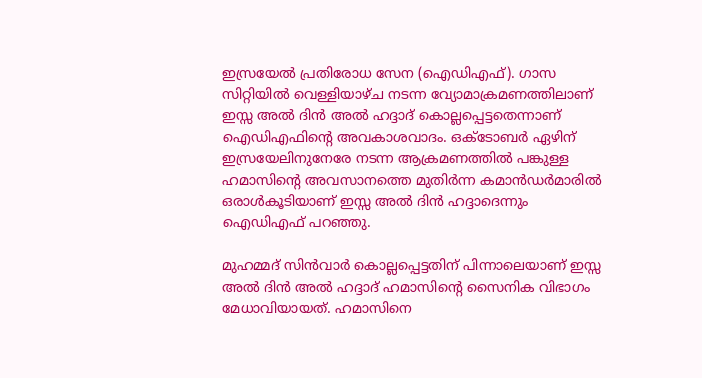ഇസ്രയേൽ പ്രതിരോധ സേന (ഐഡിഎഫ്). ഗാസ സിറ്റിയിൽ വെള്ളിയാഴ്ച നടന്ന വ്യോമാക്രമണത്തിലാണ് ഇസ്സ അൽ ദിൻ അൽ ഹദ്ദാദ് കൊല്ലപ്പെട്ടതെന്നാണ് ഐഡിഎഫിന്റെ അവകാശവാദം. ഒക്ടോബർ ഏഴിന് ഇസ്രയേലിനുനേരേ നടന്ന ആക്രമണത്തിൽ പങ്കുള്ള ഹമാസിന്റെ അവസാനത്തെ മുതിർന്ന കമാൻഡർമാരിൽ ഒരാൾകൂടിയാണ് ഇസ്സ അൽ ദിൻ ഹദ്ദാദെന്നും ഐഡിഎഫ് പറഞ്ഞു.

മുഹമ്മദ് സിൻവാർ കൊല്ലപ്പെട്ടതിന് പിന്നാലെയാണ് ഇസ്സ അൽ ദിൻ അൽ ഹദ്ദാദ് ഹമാസിന്റെ സൈനിക വിഭാഗം മേധാവിയായത്. ഹമാസിനെ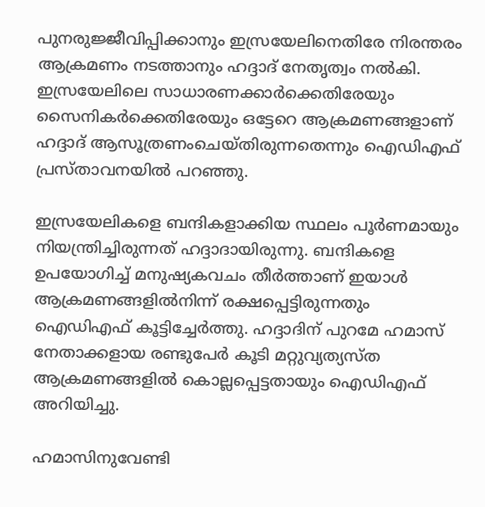പുനരുജ്ജീവിപ്പിക്കാനും ഇസ്രയേലിനെതിരേ നിരന്തരം ആക്രമണം നടത്താനും ഹദ്ദാദ് നേതൃത്വം നൽകി. ഇസ്രയേലിലെ സാധാരണക്കാർക്കെതിരേയും സൈനികർക്കെതിരേയും ഒട്ടേറെ ആക്രമണങ്ങളാണ് ഹദ്ദാദ് ആസൂത്രണംചെയ്തിരുന്നതെന്നും ഐഡിഎഫ് പ്രസ്താവനയിൽ പറഞ്ഞു.

ഇസ്രയേലികളെ ബന്ദികളാക്കിയ സ്ഥലം പൂർണമായും നിയന്ത്രിച്ചിരുന്നത് ഹദ്ദാദായിരുന്നു. ബന്ദികളെ ഉപയോഗിച്ച് മനുഷ്യകവചം തീർത്താണ് ഇയാൾ ആക്രമണങ്ങളിൽനിന്ന് രക്ഷപ്പെട്ടിരുന്നതും ഐഡിഎഫ് കൂട്ടിച്ചേർത്തു. ഹദ്ദാദിന് പുറമേ ഹമാസ് നേതാക്കളായ രണ്ടുപേർ കൂടി മറ്റുവ്യത്യസ്ത ആക്രമണങ്ങളിൽ കൊല്ലപ്പെട്ടതായും ഐഡിഎഫ് അറിയിച്ചു.

ഹമാസിനുവേണ്ടി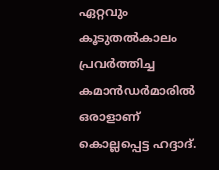ഏറ്റവും കൂടുതൽകാലം പ്രവർത്തിച്ച കമാൻഡർമാരിൽ ഒരാളാണ് കൊല്ലപ്പെട്ട ഹദ്ദാദ്.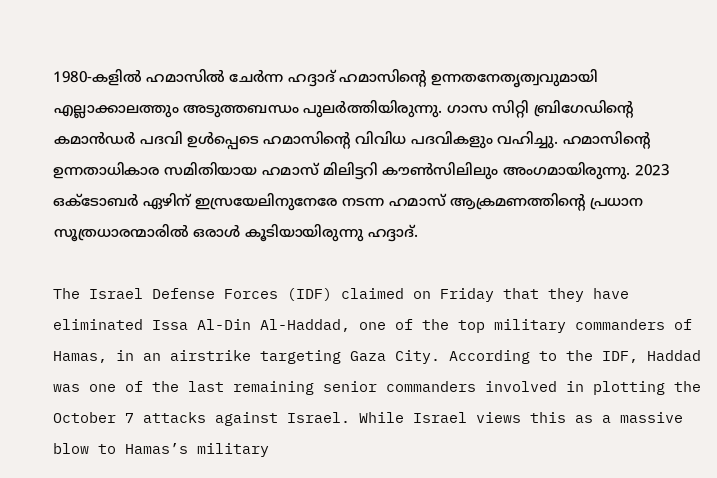1980-കളിൽ ഹമാസിൽ ചേർന്ന ഹദ്ദാദ് ഹമാസിന്റെ ഉന്നതനേതൃത്വവുമായി എല്ലാക്കാലത്തും അടുത്തബന്ധം പുലർത്തിയിരുന്നു. ഗാസ സിറ്റി ബ്രിഗേഡിന്റെ കമാൻഡർ പദവി ഉൾപ്പെടെ ഹമാസിന്റെ വിവിധ പദവികളും വഹിച്ചു. ഹമാസിന്റെ ഉന്നതാധികാര സമിതിയായ ഹമാസ് മിലിട്ടറി കൗൺസിലിലും അംഗമായിരുന്നു. 2023 ഒക്ടോബർ ഏഴിന് ഇസ്രയേലിനുനേരേ നടന്ന ഹമാസ് ആക്രമണത്തിന്റെ പ്രധാന സൂത്രധാരന്മാരിൽ ഒരാൾ കൂടിയായിരുന്നു ഹദ്ദാദ്.

The Israel Defense Forces (IDF) claimed on Friday that they have eliminated Issa Al-Din Al-Haddad, one of the top military commanders of Hamas, in an airstrike targeting Gaza City. According to the IDF, Haddad was one of the last remaining senior commanders involved in plotting the October 7 attacks against Israel. While Israel views this as a massive blow to Hamas’s military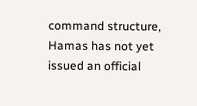command structure, Hamas has not yet issued an official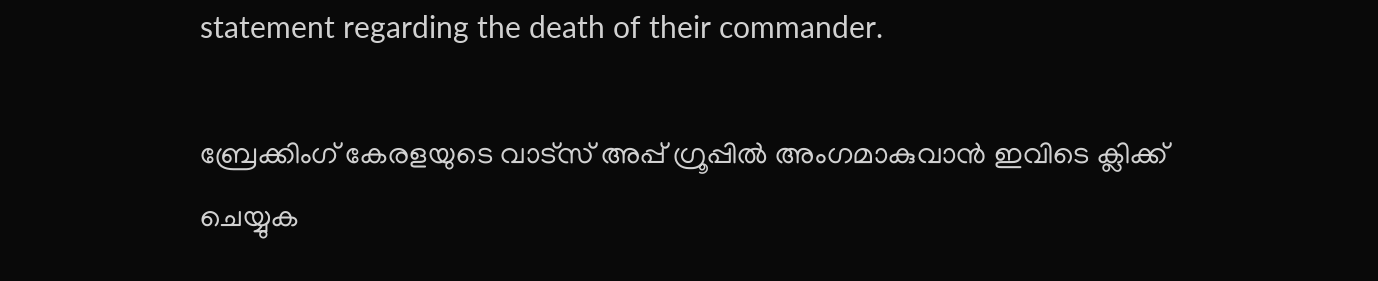statement regarding the death of their commander.

ബ്രേക്കിംഗ് കേരളയുടെ വാട്സ് അപ്പ് ഗ്രൂപ്പിൽ അംഗമാകുവാൻ ഇവിടെ ക്ലിക്ക് ചെയ്യുക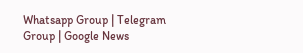Whatsapp Group | Telegram Group | Google News